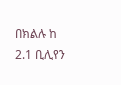በክልሉ ከ 2.1 ቢሊየን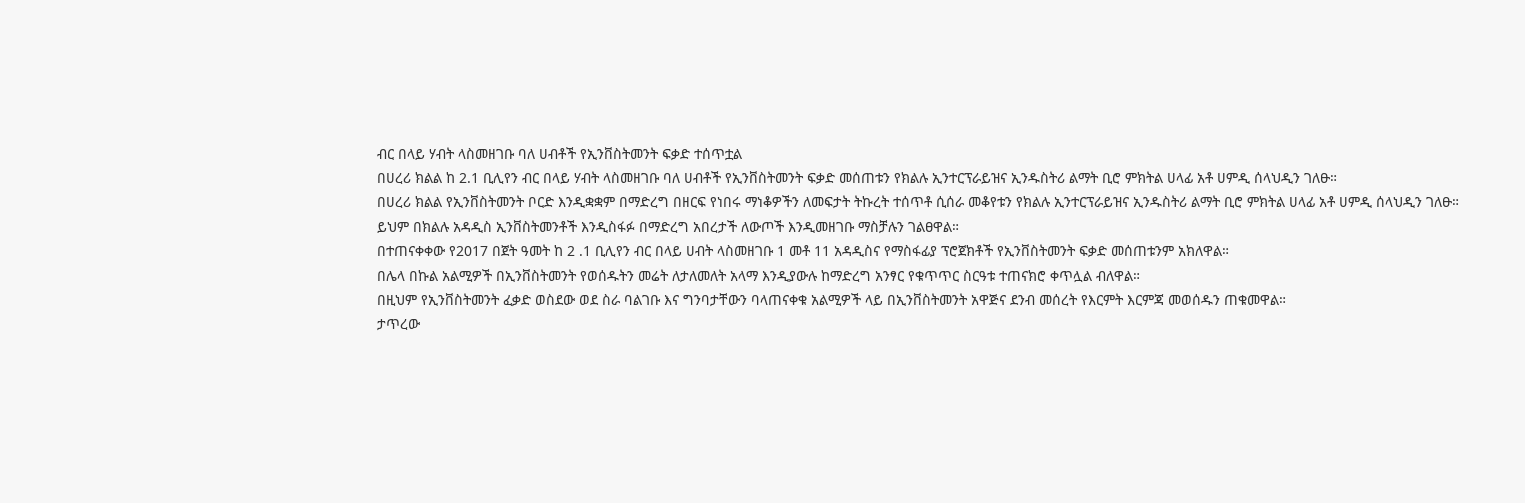ብር በላይ ሃብት ላስመዘገቡ ባለ ሀብቶች የኢንቨስትመንት ፍቃድ ተሰጥቷል
በሀረሪ ክልል ከ 2.1 ቢሊየን ብር በላይ ሃብት ላስመዘገቡ ባለ ሀብቶች የኢንቨስትመንት ፍቃድ መሰጠቱን የክልሉ ኢንተርፕራይዝና ኢንዱስትሪ ልማት ቢሮ ምክትል ሀላፊ አቶ ሀምዲ ሰላህዲን ገለፁ።
በሀረሪ ክልል የኢንቨስትመንት ቦርድ እንዲቋቋም በማድረግ በዘርፍ የነበሩ ማነቆዎችን ለመፍታት ትኩረት ተሰጥቶ ሲሰራ መቆየቱን የክልሉ ኢንተርፕራይዝና ኢንዱስትሪ ልማት ቢሮ ምክትል ሀላፊ አቶ ሀምዲ ሰላህዲን ገለፁ።
ይህም በክልሉ አዳዲስ ኢንቨስትመንቶች እንዲስፋፉ በማድረግ አበረታች ለውጦች እንዲመዘገቡ ማስቻሉን ገልፀዋል።
በተጠናቀቀው የ2017 በጀት ዓመት ከ 2 .1 ቢሊየን ብር በላይ ሀብት ላስመዘገቡ 1 መቶ 11 አዳዲስና የማስፋፊያ ፕሮጀክቶች የኢንቨስትመንት ፍቃድ መሰጠቱንም አክለዋል።
በሌላ በኩል አልሚዎች በኢንቨስትመንት የወሰዱትን መሬት ለታለመለት አላማ እንዲያውሉ ከማድረግ አንፃር የቁጥጥር ስርዓቱ ተጠናክሮ ቀጥሏል ብለዋል።
በዚህም የኢንቨስትመንት ፈቃድ ወስደው ወደ ስራ ባልገቡ እና ግንባታቸውን ባላጠናቀቁ አልሚዎች ላይ በኢንቨስትመንት አዋጅና ደንብ መሰረት የእርምት እርምጃ መወሰዱን ጠቁመዋል።
ታጥረው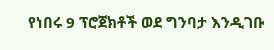የነበሩ 9 ፕሮጀክቶች ወደ ግንባታ እንዲገቡ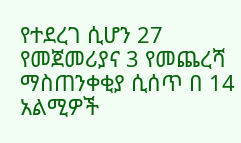የተደረገ ሲሆን 27 የመጀመሪያና 3 የመጨረሻ ማስጠንቀቂያ ሲሰጥ በ 14 አልሚዎች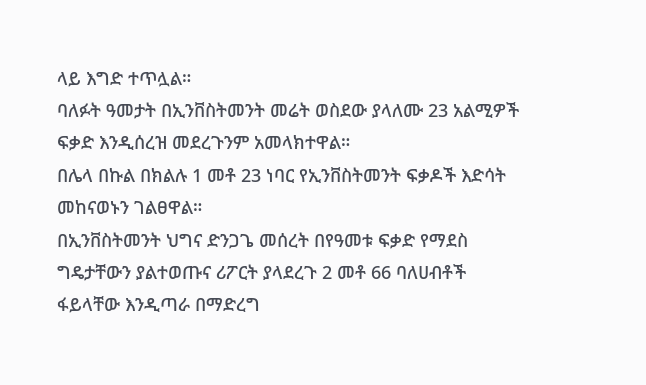ላይ እግድ ተጥሏል።
ባለፉት ዓመታት በኢንቨስትመንት መሬት ወስደው ያላለሙ 23 አልሚዎች ፍቃድ እንዲሰረዝ መደረጉንም አመላክተዋል።
በሌላ በኩል በክልሉ 1 መቶ 23 ነባር የኢንቨስትመንት ፍቃዶች እድሳት መከናወኑን ገልፀዋል።
በኢንቨስትመንት ህግና ድንጋጌ መሰረት በየዓመቱ ፍቃድ የማደስ ግዴታቸውን ያልተወጡና ሪፖርት ያላደረጉ 2 መቶ 66 ባለሀብቶች ፋይላቸው እንዲጣራ በማድረግ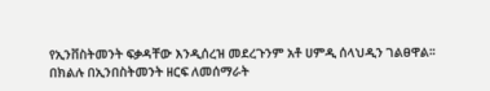የኢንቨስትመንት ፍቃዳቸው እንዲሰረዝ መደረጉንም አቶ ሀምዲ ሰላህዲን ገልፀዋል፡፡
በክልሉ በኢንበስትመንት ዘርፍ ለመሰማራት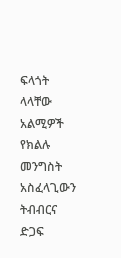ፍላጎት ላላቸው አልሚዎች የክልሉ መንግስት አስፈላጊውን ትብብርና ድጋፍ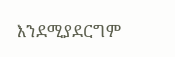እንደሚያደርግም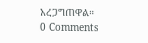አረጋግጠዋል።
0 Comments